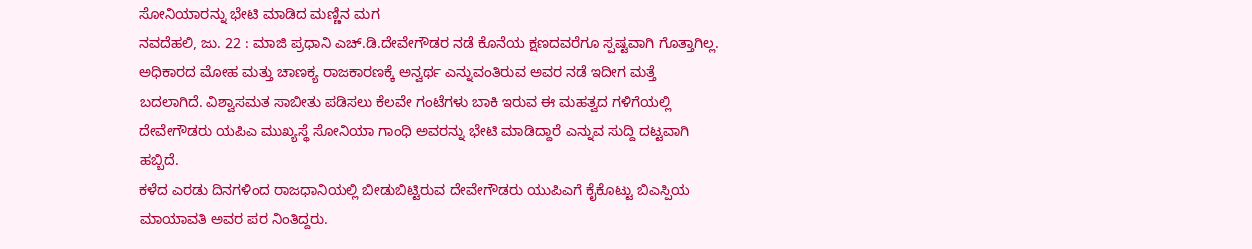ಸೋನಿಯಾರನ್ನು ಭೇಟಿ ಮಾಡಿದ ಮಣ್ಣಿನ ಮಗ
ನವದೆಹಲಿ, ಜು. 22 : ಮಾಜಿ ಪ್ರಧಾನಿ ಎಚ್.ಡಿ.ದೇವೇಗೌಡರ ನಡೆ ಕೊನೆಯ ಕ್ಷಣದವರೆಗೂ ಸ್ಪಷ್ಟವಾಗಿ ಗೊತ್ತಾಗಿಲ್ಲ. ಅಧಿಕಾರದ ಮೋಹ ಮತ್ತು ಚಾಣಕ್ಯ ರಾಜಕಾರಣಕ್ಕೆ ಅನ್ವರ್ಥ ಎನ್ನುವಂತಿರುವ ಅವರ ನಡೆ ಇದೀಗ ಮತ್ತೆ ಬದಲಾಗಿದೆ. ವಿಶ್ವಾಸಮತ ಸಾಬೀತು ಪಡಿಸಲು ಕೆಲವೇ ಗಂಟೆಗಳು ಬಾಕಿ ಇರುವ ಈ ಮಹತ್ವದ ಗಳಿಗೆಯಲ್ಲಿ ದೇವೇಗೌಡರು ಯಪಿಎ ಮುಖ್ಯಸ್ಥೆ ಸೋನಿಯಾ ಗಾಂಧಿ ಅವರನ್ನು ಭೇಟಿ ಮಾಡಿದ್ದಾರೆ ಎನ್ನುವ ಸುದ್ದಿ ದಟ್ಟವಾಗಿ ಹಬ್ಬಿದೆ.
ಕಳೆದ ಎರಡು ದಿನಗಳಿಂದ ರಾಜಧಾನಿಯಲ್ಲಿ ಬೀಡುಬಿಟ್ಟಿರುವ ದೇವೇಗೌಡರು ಯುಪಿಎಗೆ ಕೈಕೊಟ್ಟು ಬಿಎಸ್ಪಿಯ ಮಾಯಾವತಿ ಅವರ ಪರ ನಿಂತಿದ್ದರು.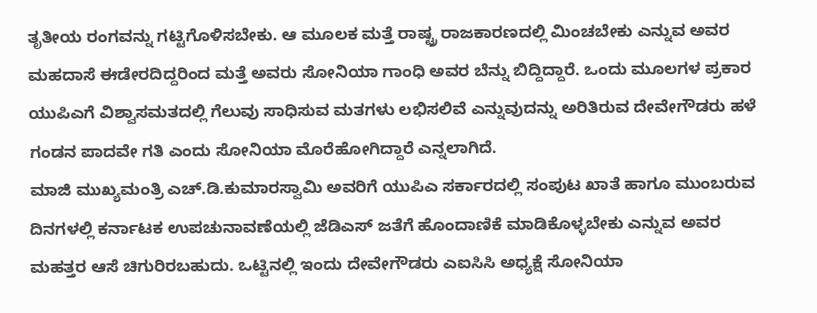ತೃತೀಯ ರಂಗವನ್ನು ಗಟ್ಟಿಗೊಳಿಸಬೇಕು. ಆ ಮೂಲಕ ಮತ್ತೆ ರಾಷ್ಟ್ರ ರಾಜಕಾರಣದಲ್ಲಿ ಮಿಂಚಬೇಕು ಎನ್ನುವ ಅವರ ಮಹದಾಸೆ ಈಡೇರದಿದ್ದರಿಂದ ಮತ್ತೆ ಅವರು ಸೋನಿಯಾ ಗಾಂಧಿ ಅವರ ಬೆನ್ನು ಬಿದ್ದಿದ್ದಾರೆ. ಒಂದು ಮೂಲಗಳ ಪ್ರಕಾರ ಯುಪಿಎಗೆ ವಿಶ್ವಾಸಮತದಲ್ಲಿ ಗೆಲುವು ಸಾಧಿಸುವ ಮತಗಳು ಲಭಿಸಲಿವೆ ಎನ್ನುವುದನ್ನು ಅರಿತಿರುವ ದೇವೇಗೌಡರು ಹಳೆ ಗಂಡನ ಪಾದವೇ ಗತಿ ಎಂದು ಸೋನಿಯಾ ಮೊರೆಹೋಗಿದ್ದಾರೆ ಎನ್ನಲಾಗಿದೆ.
ಮಾಜಿ ಮುಖ್ಯಮಂತ್ರಿ ಎಚ್.ಡಿ.ಕುಮಾರಸ್ವಾಮಿ ಅವರಿಗೆ ಯುಪಿಎ ಸರ್ಕಾರದಲ್ಲಿ ಸಂಪುಟ ಖಾತೆ ಹಾಗೂ ಮುಂಬರುವ ದಿನಗಳಲ್ಲಿ ಕರ್ನಾಟಕ ಉಪಚುನಾವಣೆಯಲ್ಲಿ ಜೆಡಿಎಸ್ ಜತೆಗೆ ಹೊಂದಾಣಿಕೆ ಮಾಡಿಕೊಳ್ಳಬೇಕು ಎನ್ನುವ ಅವರ ಮಹತ್ತರ ಆಸೆ ಚಿಗುರಿರಬಹುದು. ಒಟ್ಟಿನಲ್ಲಿ ಇಂದು ದೇವೇಗೌಡರು ಎಐಸಿಸಿ ಅಧ್ಯಕ್ಷೆ ಸೋನಿಯಾ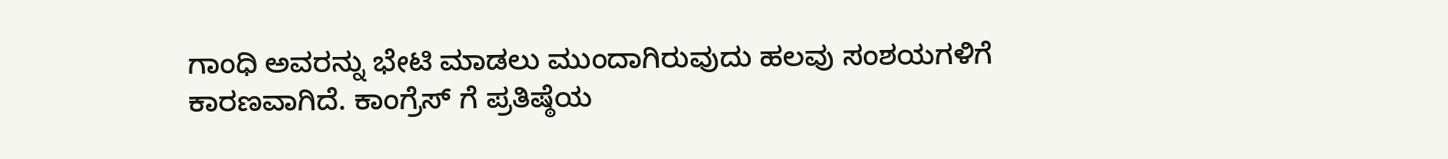ಗಾಂಧಿ ಅವರನ್ನು ಭೇಟಿ ಮಾಡಲು ಮುಂದಾಗಿರುವುದು ಹಲವು ಸಂಶಯಗಳಿಗೆ ಕಾರಣವಾಗಿದೆ. ಕಾಂಗ್ರೆಸ್ ಗೆ ಪ್ರತಿಷ್ಠೆಯ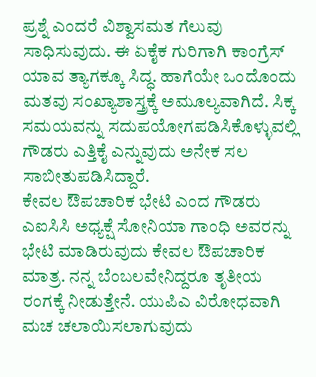ಪ್ರಶ್ನೆ ಎಂದರೆ ವಿಶ್ವಾಸಮತ ಗೆಲುವು ಸಾಧಿಸುವುದು. ಈ ಏಕೈಕ ಗುರಿಗಾಗಿ ಕಾಂಗ್ರೆಸ್ ಯಾವ ತ್ಯಾಗಕ್ಕೂ ಸಿದ್ಧ. ಹಾಗೆಯೇ ಒಂದೊಂದು ಮತವು ಸಂಖ್ಯಾಶಾಸ್ತ್ರಕ್ಕೆ ಅಮೂಲ್ಯವಾಗಿದೆ. ಸಿಕ್ಕ ಸಮಯವನ್ನು ಸದುಪಯೋಗಪಡಿಸಿಕೊಳ್ಳುವಲ್ಲಿ ಗೌಡರು ಎತ್ತಿಕೈ ಎನ್ನುವುದು ಅನೇಕ ಸಲ ಸಾಬೀತುಪಡಿಸಿದ್ದಾರೆ.
ಕೇವಲ ಔಪಚಾರಿಕ ಭೇಟಿ ಎಂದ ಗೌಡರು
ಎಐಸಿಸಿ ಅಧ್ಯಕ್ಷೆ ಸೋನಿಯಾ ಗಾಂಧಿ ಅವರನ್ನು ಭೇಟಿ ಮಾಡಿರುವುದು ಕೇವಲ ಔಪಚಾರಿಕ ಮಾತ್ರ. ನನ್ನ ಬೆಂಬಲವೇನಿದ್ದರೂ ತೃತೀಯ ರಂಗಕ್ಕೆ ನೀಡುತ್ತೇನೆ. ಯುಪಿಎ ವಿರೋಧವಾಗಿ ಮಚ ಚಲಾಯಿಸಲಾಗುವುದು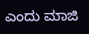ಎಂದು ಮಾಜಿ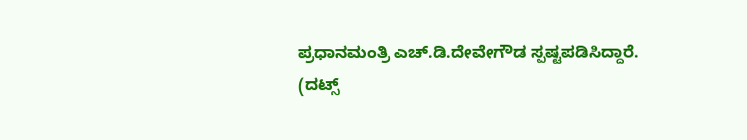ಪ್ರಧಾನಮಂತ್ರಿ ಎಚ್.ಡಿ.ದೇವೇಗೌಡ ಸ್ಪಷ್ಟಪಡಿಸಿದ್ದಾರೆ.
(ದಟ್ಸ್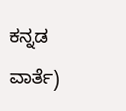ಕನ್ನಡ ವಾರ್ತೆ)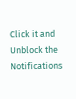Click it and Unblock the Notifications